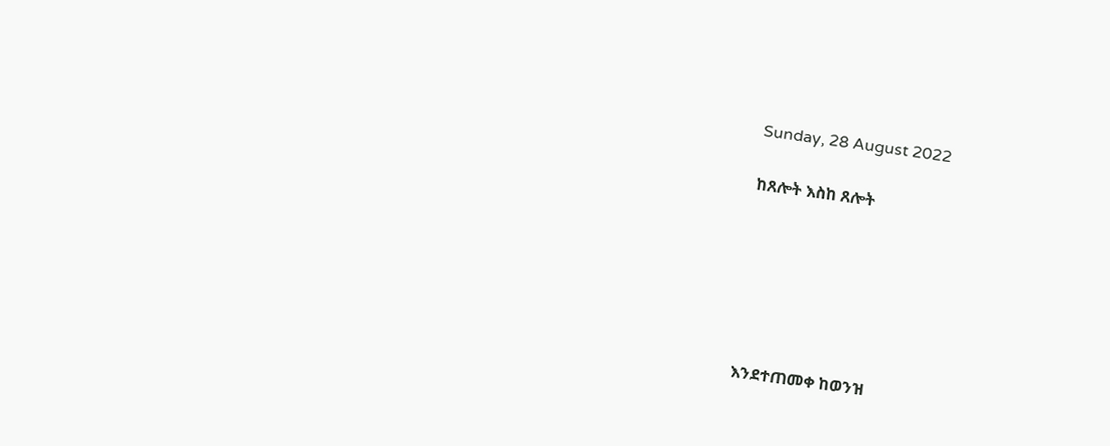Sunday, 28 August 2022

ከጸሎት እስከ ጸሎት






እንደተጠመቀ ከወንዝ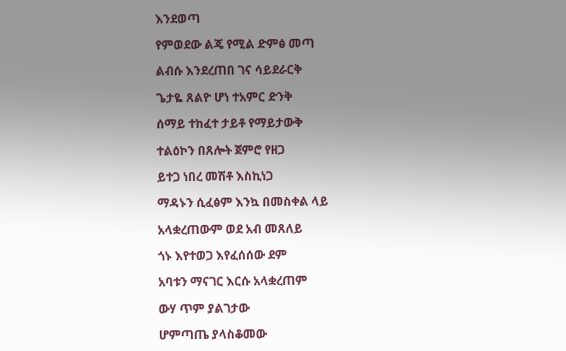እንደወጣ

የምወደው ልጄ የሚል ድምፅ መጣ

ልብሱ እንደረጠበ ገና ሳይደራርቅ

ጌታዬ ጸልዮ ሆነ ተአምር ድንቅ

ሰማይ ተከፈተ ታይቶ የማይታውቅ

ተልዕኮን በጸሎት ጀምሮ የዘጋ

ይተጋ ነበረ መሽቶ እስኪነጋ

ማዳኑን ሲፈፅም እንኳ በመስቀል ላይ

አላቋረጠውም ወደ አብ መጸለይ

ጎኑ እየተወጋ እየፈሰሰው ደም

አባቱን ማናገር እርሱ አላቋረጠም

ውሃ ጥም ያልገታው

ሆምጣጤ ያላስቆመው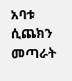አባቱ ሲጨክን መጣራት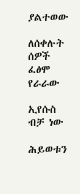ያልተወው

ለሰቀሉት ሰዎች ፈፅሞ የራራው

ኢየሱስ ብቻ ነው

ሕይወቱን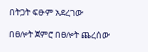በትጋት ፍፁም አደረገው

በፀሎት ጀምሮ በፀሎት ጨረሰው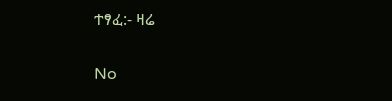ተፃፈ:- ዛሬ

No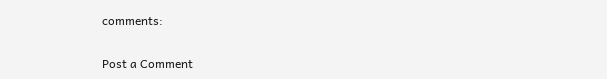comments:

Post a Comment